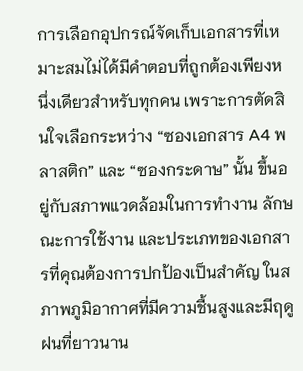การเลือกอุปกรณ์จัดเก็บเอกสารที่เหมาะสมไม่ได้มีคำตอบที่ถูกต้องเพียงหนึ่งเดียวสำหรับทุกคน เพราะการตัดสินใจเลือกระหว่าง “ซองเอกสาร A4 พลาสติก” และ “ซองกระดาษ” นั้น ขึ้นอยู่กับสภาพแวดล้อมในการทำงาน ลักษณะการใช้งาน และประเภทของเอกสารที่คุณต้องการปกป้องเป็นสำคัญ ในสภาพภูมิอากาศที่มีความชื้นสูงและมีฤดูฝนที่ยาวนาน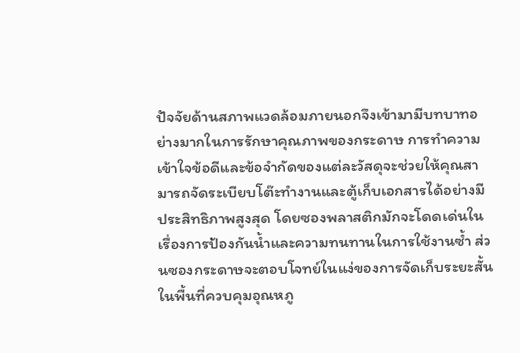ปัจจัยด้านสภาพแวดล้อมภายนอกจึงเข้ามามีบทบาทอย่างมากในการรักษาคุณภาพของกระดาษ การทำความเข้าใจข้อดีและข้อจำกัดของแต่ละวัสดุจะช่วยให้คุณสามารถจัดระเบียบโต๊ะทำงานและตู้เก็บเอกสารได้อย่างมีประสิทธิภาพสูงสุด โดยซองพลาสติกมักจะโดดเด่นในเรื่องการป้องกันน้ำและความทนทานในการใช้งานซ้ำ ส่วนซองกระดาษจะตอบโจทย์ในแง่ของการจัดเก็บระยะสั้นในพื้นที่ควบคุมอุณหภู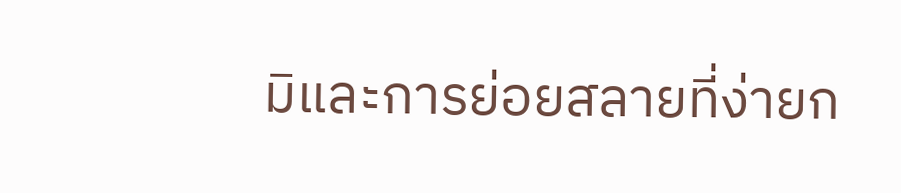มิและการย่อยสลายที่ง่ายก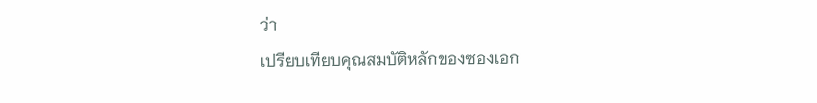ว่า
เปรียบเทียบคุณสมบัติหลักของซองเอก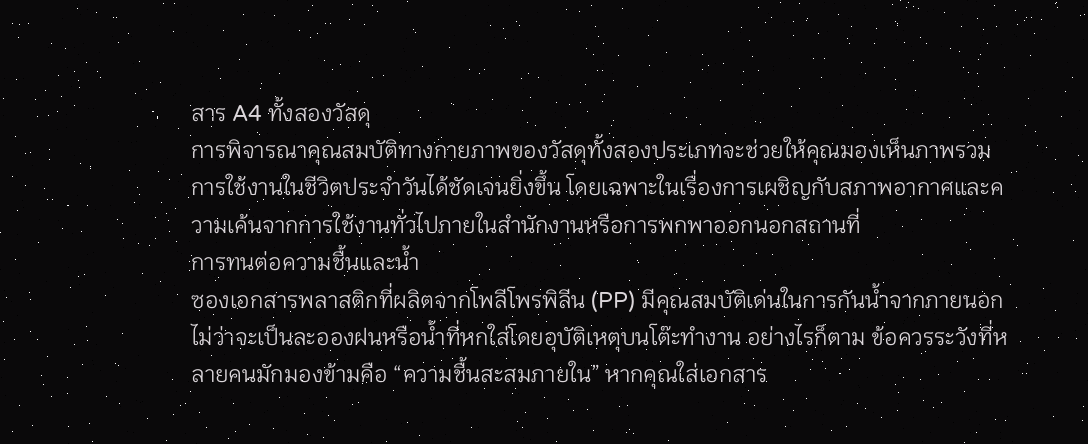สาร A4 ทั้งสองวัสดุ
การพิจารณาคุณสมบัติทางกายภาพของวัสดุทั้งสองประเภทจะช่วยให้คุณมองเห็นภาพรวมการใช้งานในชีวิตประจำวันได้ชัดเจนยิ่งขึ้น โดยเฉพาะในเรื่องการเผชิญกับสภาพอากาศและความเค้นจากการใช้งานทั่วไปภายในสำนักงานหรือการพกพาออกนอกสถานที่
การทนต่อความชื้นและน้ำ
ซองเอกสารพลาสติกที่ผลิตจากโพลีโพรพิลีน (PP) มีคุณสมบัติเด่นในการกันน้ำจากภายนอก ไม่ว่าจะเป็นละอองฝนหรือน้ำที่หกใส่โดยอุบัติเหตุบนโต๊ะทำงาน อย่างไรก็ตาม ข้อควรระวังที่หลายคนมักมองข้ามคือ “ความชื้นสะสมภายใน” หากคุณใส่เอกสาร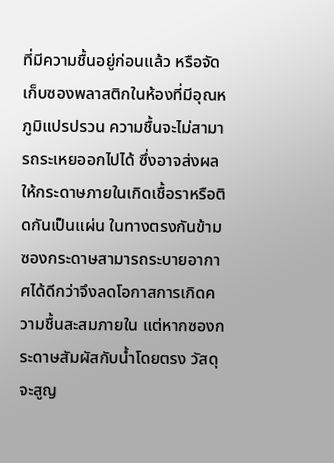ที่มีความชื้นอยู่ก่อนแล้ว หรือจัดเก็บซองพลาสติกในห้องที่มีอุณหภูมิแปรปรวน ความชื้นจะไม่สามารถระเหยออกไปได้ ซึ่งอาจส่งผลให้กระดาษภายในเกิดเชื้อราหรือติดกันเป็นแผ่น ในทางตรงกันข้าม ซองกระดาษสามารถระบายอากาศได้ดีกว่าจึงลดโอกาสการเกิดความชื้นสะสมภายใน แต่หากซองกระดาษสัมผัสกับน้ำโดยตรง วัสดุจะสูญ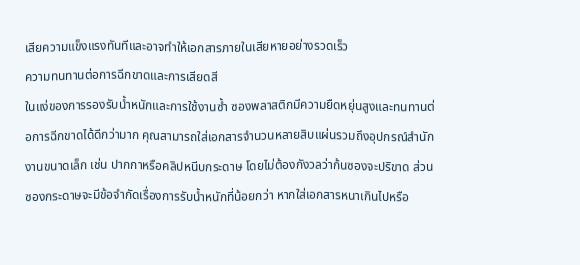เสียความแข็งแรงทันทีและอาจทำให้เอกสารภายในเสียหายอย่างรวดเร็ว
ความทนทานต่อการฉีกขาดและการเสียดสี
ในแง่ของการรองรับน้ำหนักและการใช้งานซ้ำ ซองพลาสติกมีความยืดหยุ่นสูงและทนทานต่อการฉีกขาดได้ดีกว่ามาก คุณสามารถใส่เอกสารจำนวนหลายสิบแผ่นรวมถึงอุปกรณ์สำนักงานขนาดเล็ก เช่น ปากกาหรือคลิปหนีบกระดาษ โดยไม่ต้องกังวลว่าก้นซองจะปริขาด ส่วนซองกระดาษจะมีข้อจำกัดเรื่องการรับน้ำหนักที่น้อยกว่า หากใส่เอกสารหนาเกินไปหรือ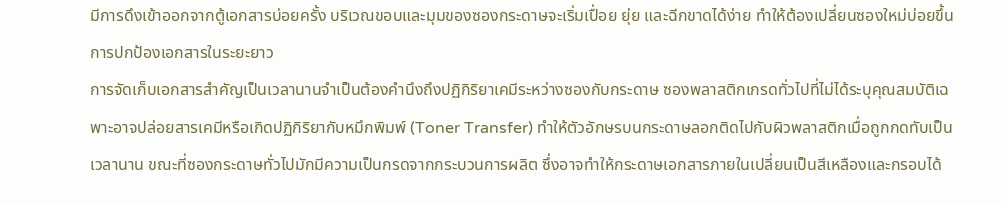มีการดึงเข้าออกจากตู้เอกสารบ่อยครั้ง บริเวณขอบและมุมของซองกระดาษจะเริ่มเปื่อย ยุ่ย และฉีกขาดได้ง่าย ทำให้ต้องเปลี่ยนซองใหม่บ่อยขึ้น
การปกป้องเอกสารในระยะยาว
การจัดเก็บเอกสารสำคัญเป็นเวลานานจำเป็นต้องคำนึงถึงปฏิกิริยาเคมีระหว่างซองกับกระดาษ ซองพลาสติกเกรดทั่วไปที่ไม่ได้ระบุคุณสมบัติเฉพาะอาจปล่อยสารเคมีหรือเกิดปฏิกิริยากับหมึกพิมพ์ (Toner Transfer) ทำให้ตัวอักษรบนกระดาษลอกติดไปกับผิวพลาสติกเมื่อถูกกดทับเป็นเวลานาน ขณะที่ซองกระดาษทั่วไปมักมีความเป็นกรดจากกระบวนการผลิต ซึ่งอาจทำให้กระดาษเอกสารภายในเปลี่ยนเป็นสีเหลืองและกรอบได้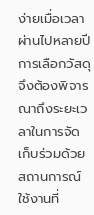ง่ายเมื่อเวลาผ่านไปหลายปี การเลือกวัสดุจึงต้องพิจารณาถึงระยะเวลาในการจัดเก็บร่วมด้วย
สถานการณ์ใช้งานที่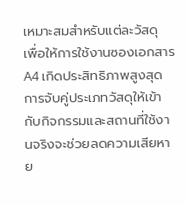เหมาะสมสำหรับแต่ละวัสดุ
เพื่อให้การใช้งานซองเอกสาร A4 เกิดประสิทธิภาพสูงสุด การจับคู่ประเภทวัสดุให้เข้ากับกิจกรรมและสถานที่ใช้งานจริงจะช่วยลดความเสียหาย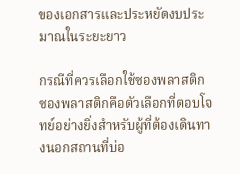ของเอกสารและประหยัดงบประมาณในระยะยาว

กรณีที่ควรเลือกใช้ซองพลาสติก
ซองพลาสติกคือตัวเลือกที่ตอบโจทย์อย่างยิ่งสำหรับผู้ที่ต้องเดินทางนอกสถานที่บ่อ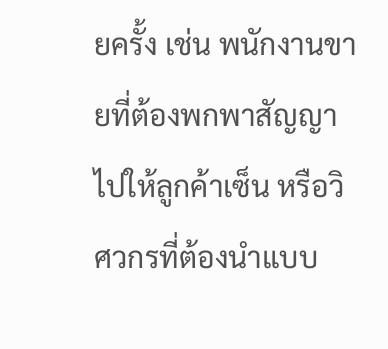ยครั้ง เช่น พนักงานขายที่ต้องพกพาสัญญาไปให้ลูกค้าเซ็น หรือวิศวกรที่ต้องนำแบบ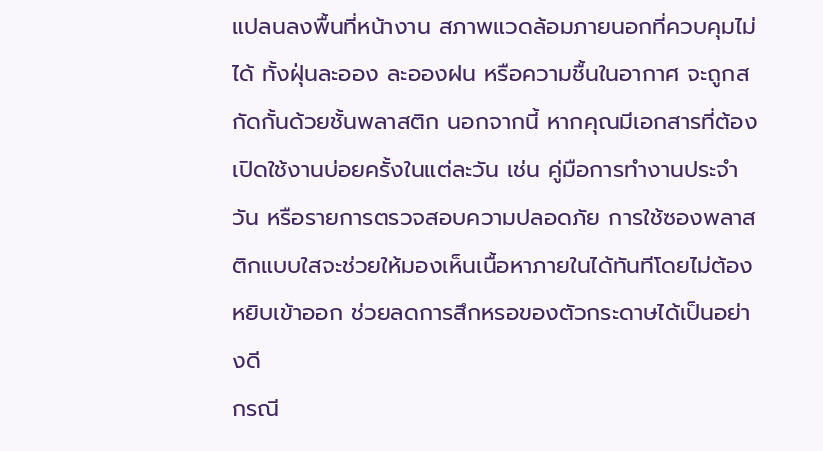แปลนลงพื้นที่หน้างาน สภาพแวดล้อมภายนอกที่ควบคุมไม่ได้ ทั้งฝุ่นละออง ละอองฝน หรือความชื้นในอากาศ จะถูกสกัดกั้นด้วยชั้นพลาสติก นอกจากนี้ หากคุณมีเอกสารที่ต้องเปิดใช้งานบ่อยครั้งในแต่ละวัน เช่น คู่มือการทำงานประจำวัน หรือรายการตรวจสอบความปลอดภัย การใช้ซองพลาสติกแบบใสจะช่วยให้มองเห็นเนื้อหาภายในได้ทันทีโดยไม่ต้องหยิบเข้าออก ช่วยลดการสึกหรอของตัวกระดาษได้เป็นอย่างดี
กรณี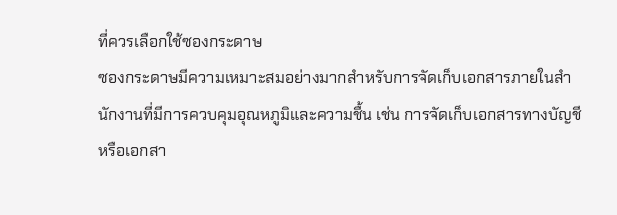ที่ควรเลือกใช้ซองกระดาษ
ซองกระดาษมีความเหมาะสมอย่างมากสำหรับการจัดเก็บเอกสารภายในสำนักงานที่มีการควบคุมอุณหภูมิและความชื้น เช่น การจัดเก็บเอกสารทางบัญชีหรือเอกสา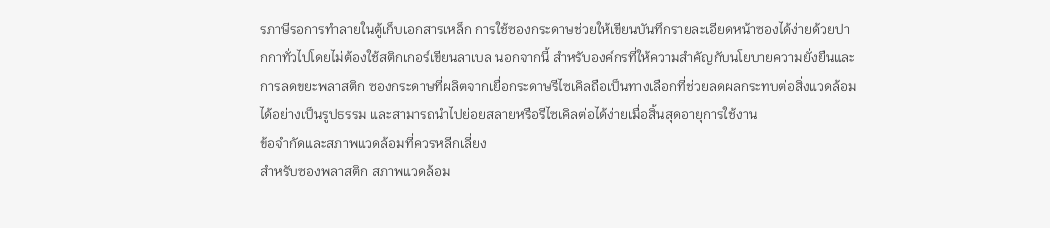รภาษีรอการทำลายในตู้เก็บเอกสารเหล็ก การใช้ซองกระดาษช่วยให้เขียนบันทึกรายละเอียดหน้าซองได้ง่ายด้วยปากกาทั่วไปโดยไม่ต้องใช้สติกเกอร์เขียนลาเบล นอกจากนี้ สำหรับองค์กรที่ให้ความสำคัญกับนโยบายความยั่งยืนและการลดขยะพลาสติก ซองกระดาษที่ผลิตจากเยื่อกระดาษรีไซเคิลถือเป็นทางเลือกที่ช่วยลดผลกระทบต่อสิ่งแวดล้อมได้อย่างเป็นรูปธรรม และสามารถนำไปย่อยสลายหรือรีไซเคิลต่อได้ง่ายเมื่อสิ้นสุดอายุการใช้งาน
ข้อจำกัดและสภาพแวดล้อมที่ควรหลีกเลี่ยง
สำหรับซองพลาสติก สภาพแวดล้อม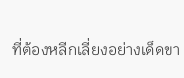ที่ต้องหลีกเลี่ยงอย่างเด็ดขา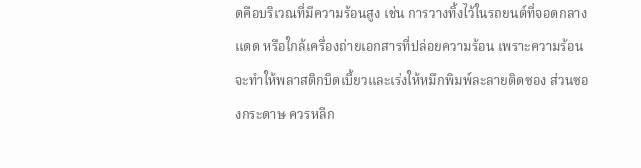ดคือบริเวณที่มีความร้อนสูง เช่น การวางทิ้งไว้ในรถยนต์ที่จอดกลางแดด หรือใกล้เครื่องถ่ายเอกสารที่ปล่อยความร้อน เพราะความร้อนจะทำให้พลาสติกบิดเบี้ยวและเร่งให้หมึกพิมพ์ละลายติดซอง ส่วนซองกระดาษ ควรหลีก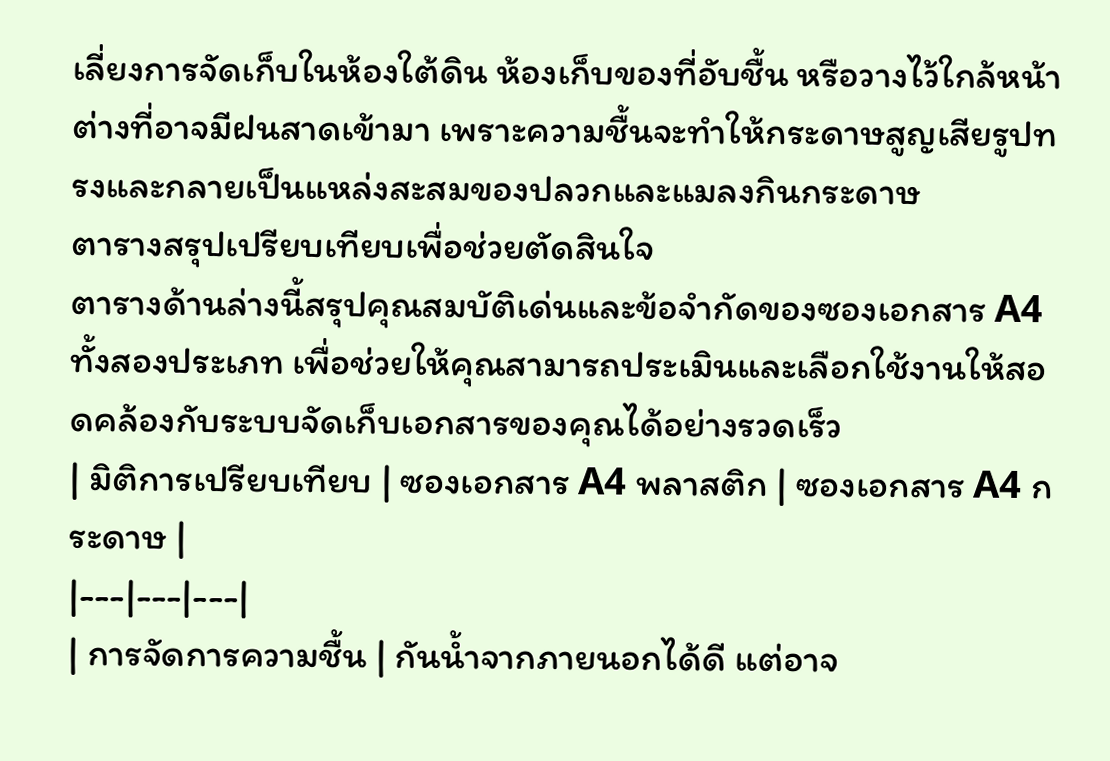เลี่ยงการจัดเก็บในห้องใต้ดิน ห้องเก็บของที่อับชื้น หรือวางไว้ใกล้หน้าต่างที่อาจมีฝนสาดเข้ามา เพราะความชื้นจะทำให้กระดาษสูญเสียรูปทรงและกลายเป็นแหล่งสะสมของปลวกและแมลงกินกระดาษ
ตารางสรุปเปรียบเทียบเพื่อช่วยตัดสินใจ
ตารางด้านล่างนี้สรุปคุณสมบัติเด่นและข้อจำกัดของซองเอกสาร A4 ทั้งสองประเภท เพื่อช่วยให้คุณสามารถประเมินและเลือกใช้งานให้สอดคล้องกับระบบจัดเก็บเอกสารของคุณได้อย่างรวดเร็ว
| มิติการเปรียบเทียบ | ซองเอกสาร A4 พลาสติก | ซองเอกสาร A4 กระดาษ |
|---|---|---|
| การจัดการความชื้น | กันน้ำจากภายนอกได้ดี แต่อาจ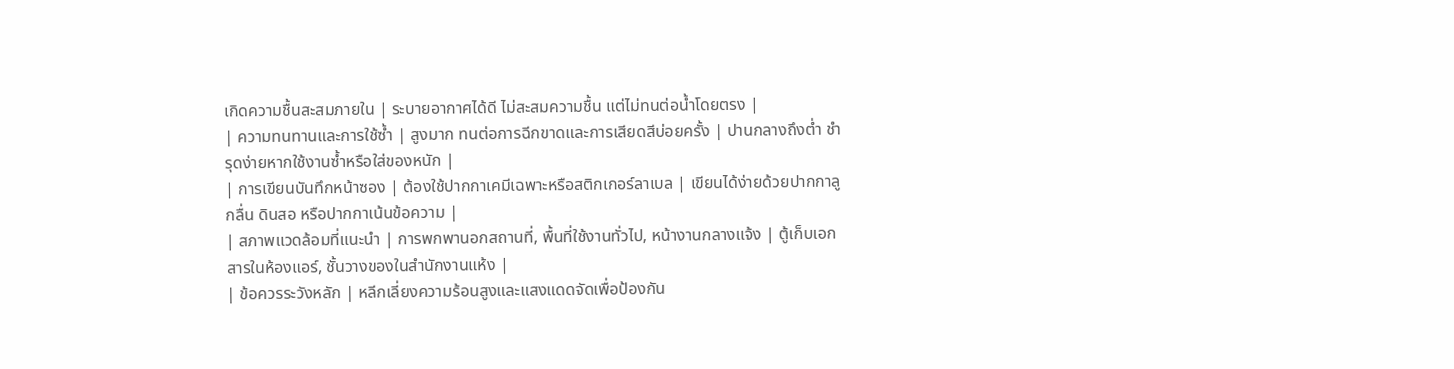เกิดความชื้นสะสมภายใน | ระบายอากาศได้ดี ไม่สะสมความชื้น แต่ไม่ทนต่อน้ำโดยตรง |
| ความทนทานและการใช้ซ้ำ | สูงมาก ทนต่อการฉีกขาดและการเสียดสีบ่อยครั้ง | ปานกลางถึงต่ำ ชำรุดง่ายหากใช้งานซ้ำหรือใส่ของหนัก |
| การเขียนบันทึกหน้าซอง | ต้องใช้ปากกาเคมีเฉพาะหรือสติกเกอร์ลาเบล | เขียนได้ง่ายด้วยปากกาลูกลื่น ดินสอ หรือปากกาเน้นข้อความ |
| สภาพแวดล้อมที่แนะนำ | การพกพานอกสถานที่, พื้นที่ใช้งานทั่วไป, หน้างานกลางแจ้ง | ตู้เก็บเอกสารในห้องแอร์, ชั้นวางของในสำนักงานแห้ง |
| ข้อควรระวังหลัก | หลีกเลี่ยงความร้อนสูงและแสงแดดจัดเพื่อป้องกัน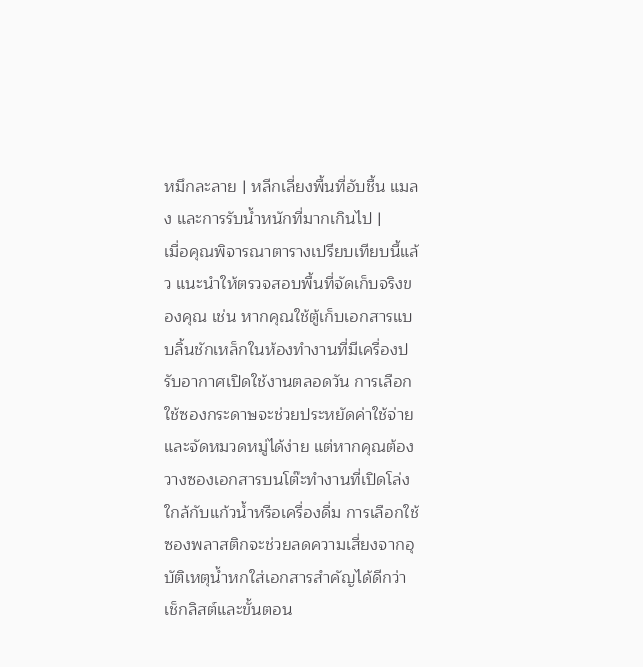หมึกละลาย | หลีกเลี่ยงพื้นที่อับชื้น แมลง และการรับน้ำหนักที่มากเกินไป |
เมื่อคุณพิจารณาตารางเปรียบเทียบนี้แล้ว แนะนำให้ตรวจสอบพื้นที่จัดเก็บจริงของคุณ เช่น หากคุณใช้ตู้เก็บเอกสารแบบลิ้นชักเหล็กในห้องทำงานที่มีเครื่องปรับอากาศเปิดใช้งานตลอดวัน การเลือกใช้ซองกระดาษจะช่วยประหยัดค่าใช้จ่ายและจัดหมวดหมู่ได้ง่าย แต่หากคุณต้องวางซองเอกสารบนโต๊ะทำงานที่เปิดโล่งใกล้กับแก้วน้ำหรือเครื่องดื่ม การเลือกใช้ซองพลาสติกจะช่วยลดความเสี่ยงจากอุบัติเหตุน้ำหกใส่เอกสารสำคัญได้ดีกว่า
เช็กลิสต์และขั้นตอน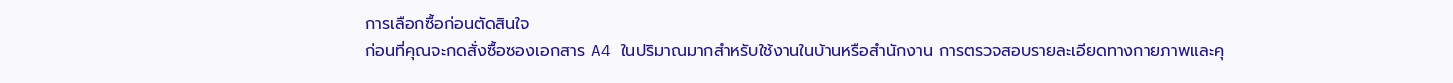การเลือกซื้อก่อนตัดสินใจ
ก่อนที่คุณจะกดสั่งซื้อซองเอกสาร A4 ในปริมาณมากสำหรับใช้งานในบ้านหรือสำนักงาน การตรวจสอบรายละเอียดทางกายภาพและคุ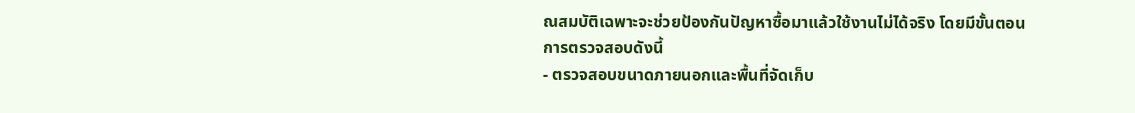ณสมบัติเฉพาะจะช่วยป้องกันปัญหาซื้อมาแล้วใช้งานไม่ได้จริง โดยมีขั้นตอนการตรวจสอบดังนี้
- ตรวจสอบขนาดภายนอกและพื้นที่จัดเก็บ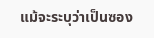แม้จะระบุว่าเป็นซอง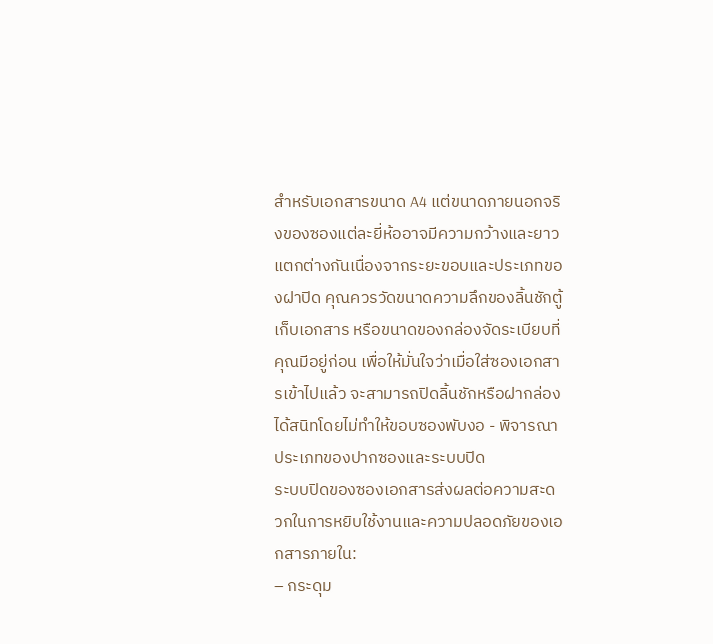สำหรับเอกสารขนาด A4 แต่ขนาดภายนอกจริงของซองแต่ละยี่ห้ออาจมีความกว้างและยาวแตกต่างกันเนื่องจากระยะขอบและประเภทของฝาปิด คุณควรวัดขนาดความลึกของลิ้นชักตู้เก็บเอกสาร หรือขนาดของกล่องจัดระเบียบที่คุณมีอยู่ก่อน เพื่อให้มั่นใจว่าเมื่อใส่ซองเอกสารเข้าไปแล้ว จะสามารถปิดลิ้นชักหรือฝากล่องได้สนิทโดยไม่ทำให้ขอบซองพับงอ - พิจารณาประเภทของปากซองและระบบปิด
ระบบปิดของซองเอกสารส่งผลต่อความสะดวกในการหยิบใช้งานและความปลอดภัยของเอกสารภายใน:
– กระดุม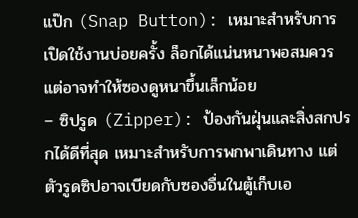แป๊ก (Snap Button): เหมาะสำหรับการเปิดใช้งานบ่อยครั้ง ล็อกได้แน่นหนาพอสมควร แต่อาจทำให้ซองดูหนาขึ้นเล็กน้อย
– ซิปรูด (Zipper): ป้องกันฝุ่นและสิ่งสกปรกได้ดีที่สุด เหมาะสำหรับการพกพาเดินทาง แต่ตัวรูดซิปอาจเบียดกับซองอื่นในตู้เก็บเอ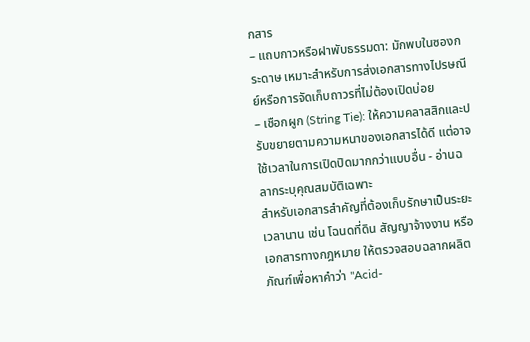กสาร
– แถบกาวหรือฝาพับธรรมดา: มักพบในซองกระดาษ เหมาะสำหรับการส่งเอกสารทางไปรษณีย์หรือการจัดเก็บถาวรที่ไม่ต้องเปิดบ่อย
– เชือกผูก (String Tie): ให้ความคลาสสิกและปรับขยายตามความหนาของเอกสารได้ดี แต่อาจใช้เวลาในการเปิดปิดมากกว่าแบบอื่น - อ่านฉลากระบุคุณสมบัติเฉพาะ
สำหรับเอกสารสำคัญที่ต้องเก็บรักษาเป็นระยะเวลานาน เช่น โฉนดที่ดิน สัญญาจ้างงาน หรือเอกสารทางกฎหมาย ให้ตรวจสอบฉลากผลิตภัณฑ์เพื่อหาคำว่า "Acid-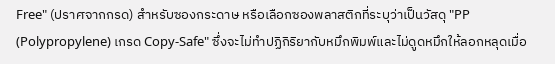Free" (ปราศจากกรด) สำหรับซองกระดาษ หรือเลือกซองพลาสติกที่ระบุว่าเป็นวัสดุ "PP (Polypropylene) เกรด Copy-Safe" ซึ่งจะไม่ทำปฏิกิริยากับหมึกพิมพ์และไม่ดูดหมึกให้ลอกหลุดเมื่อ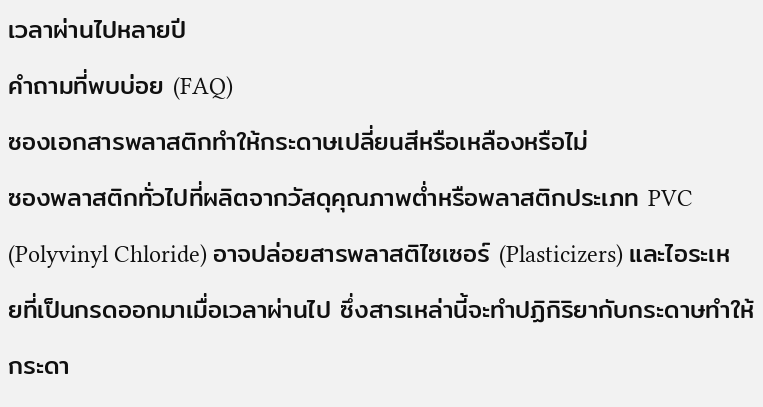เวลาผ่านไปหลายปี
คำถามที่พบบ่อย (FAQ)
ซองเอกสารพลาสติกทำให้กระดาษเปลี่ยนสีหรือเหลืองหรือไม่
ซองพลาสติกทั่วไปที่ผลิตจากวัสดุคุณภาพต่ำหรือพลาสติกประเภท PVC (Polyvinyl Chloride) อาจปล่อยสารพลาสติไซเซอร์ (Plasticizers) และไอระเหยที่เป็นกรดออกมาเมื่อเวลาผ่านไป ซึ่งสารเหล่านี้จะทำปฏิกิริยากับกระดาษทำให้กระดา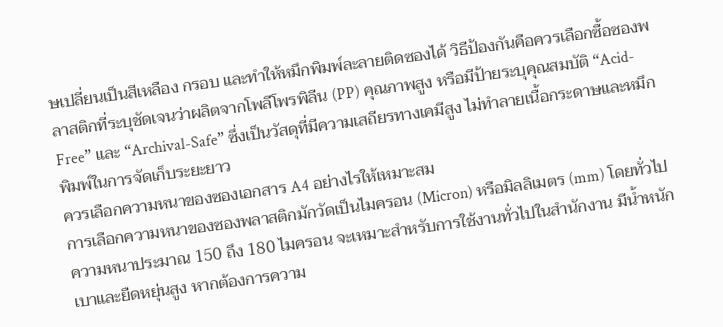ษเปลี่ยนเป็นสีเหลือง กรอบ และทำให้หมึกพิมพ์ละลายติดซองได้ วิธีป้องกันคือควรเลือกซื้อซองพลาสติกที่ระบุชัดเจนว่าผลิตจากโพลีโพรพิลีน (PP) คุณภาพสูง หรือมีป้ายระบุคุณสมบัติ “Acid-Free” และ “Archival-Safe” ซึ่งเป็นวัสดุที่มีความเสถียรทางเคมีสูง ไม่ทำลายเนื้อกระดาษและหมึกพิมพ์ในการจัดเก็บระยะยาว
ควรเลือกความหนาของซองเอกสาร A4 อย่างไรให้เหมาะสม
การเลือกความหนาของซองพลาสติกมักวัดเป็นไมครอน (Micron) หรือมิลลิเมตร (mm) โดยทั่วไปความหนาประมาณ 150 ถึง 180 ไมครอน จะเหมาะสำหรับการใช้งานทั่วไปในสำนักงาน มีน้ำหนักเบาและยืดหยุ่นสูง หากต้องการความ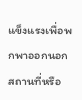แข็งแรงเพื่อพกพาออกนอกสถานที่หรือ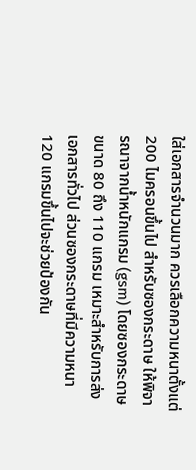ใส่เอกสารจำนวนมาก ควรเลือกความหนาตั้งแต่ 200 ไมครอนขึ้นไป สำหรับซองกระดาษ ให้พิจารณาจากน้ำหนักแกรม (gsm) โดยซองกระดาษขนาด 80 ถึง 110 แกรม เหมาะสำหรับการส่งเอกสารทั่วไป ส่วนซองกระดาษที่มีความหนา 120 แกรมขึ้นไปจะช่วยป้องกัน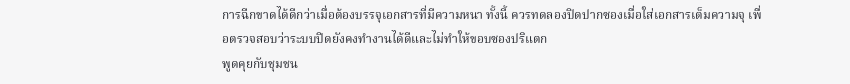การฉีกขาดได้ดีกว่าเมื่อต้องบรรจุเอกสารที่มีความหนา ทั้งนี้ ควรทดลองปิดปากซองเมื่อใส่เอกสารเต็มความจุ เพื่อตรวจสอบว่าระบบปิดยังคงทำงานได้ดีและไม่ทำให้ขอบซองปริแตก
พูดคุยกับชุมชน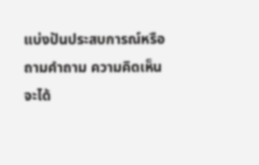แบ่งปันประสบการณ์หรือถามคำถาม ความคิดเห็นจะได้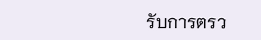รับการตรว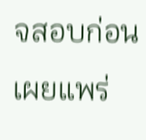จสอบก่อนเผยแพร่